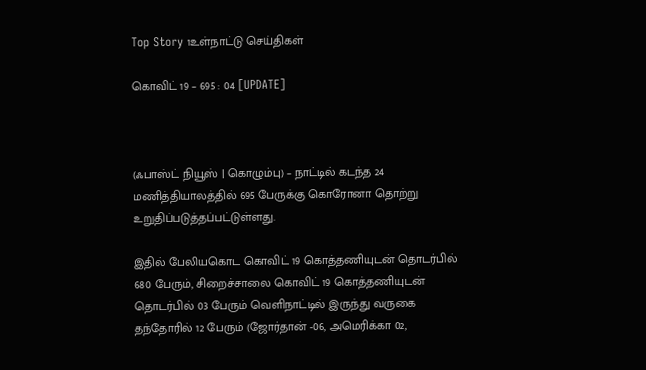Top Story 1உள்நாட்டு செய்திகள்

கொவிட் 19 – 695 : 04 [UPDATE]



(ஃபாஸ்ட் நியூஸ் | கொழும்பு) – நாட்டில் கடந்த 24 மணித்தியாலத்தில் 695 பேருக்கு கொரோனா தொற்று உறுதிப்படுத்தப்பட்டுள்ளது.

இதில் பேலியகொட கொவிட் 19 கொத்தணியுடன் தொடர்பில் 680 பேரும், சிறைச்சாலை கொவிட் 19 கொத்தணியுடன் தொடர்பில் 03 பேரும் வெளிநாட்டில் இருந்து வருகை தந்தோரில் 12 பேரும் (ஜோர்தான் -06, அமெரிக்கா 02,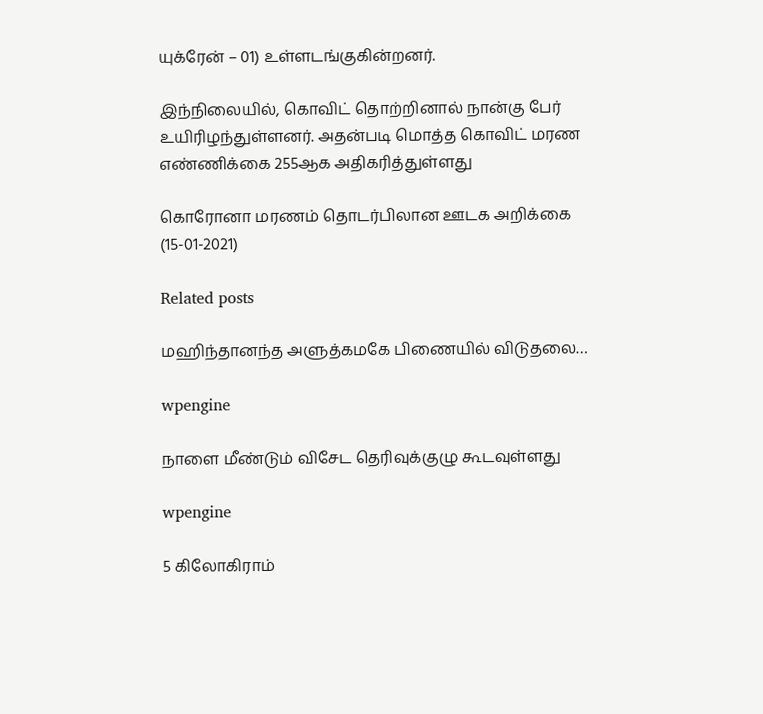யுக்ரேன் – 01) உள்ளடங்குகின்றனர்.

இந்நிலையில், கொவிட் தொற்றினால் நான்கு பேர் உயிரிழந்துள்ளனர். அதன்படி மொத்த கொவிட் மரண எண்ணிக்கை 255ஆக அதிகரித்துள்ளது

கொரோனா மரணம் தொடர்பிலான ஊடக அறிக்கை (15-01-2021)

Related posts

மஹிந்தானந்த அளுத்கமகே பிணையில் விடுதலை…

wpengine

நாளை மீண்டும் விசேட தெரிவுக்குழு கூடவுள்ளது

wpengine

5 கிலோகிராம்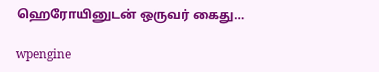ஹெரோயினுடன் ஒருவர் கைது…

wpengine